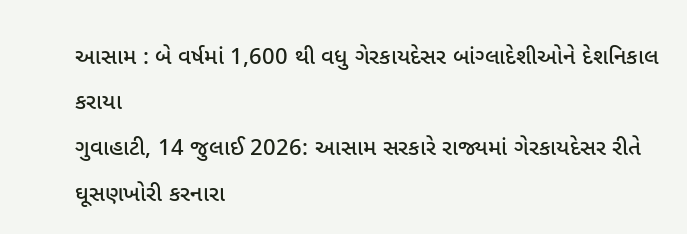આસામ : બે વર્ષમાં 1,600 થી વધુ ગેરકાયદેસર બાંગ્લાદેશીઓને દેશનિકાલ કરાયા
ગુવાહાટી, 14 જુલાઈ 2026: આસામ સરકારે રાજ્યમાં ગેરકાયદેસર રીતે ઘૂસણખોરી કરનારા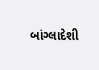બાંગ્લાદેશી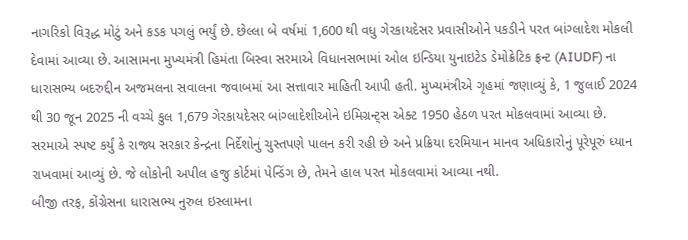નાગરિકો વિરૂદ્ધ મોટું અને કડક પગલું ભર્યું છે. છેલ્લા બે વર્ષમાં 1,600 થી વધુ ગેરકાયદેસર પ્રવાસીઓને પકડીને પરત બાંગ્લાદેશ મોકલી દેવામાં આવ્યા છે. આસામના મુખ્યમંત્રી હિમંતા બિસ્વા સરમાએ વિધાનસભામાં ઓલ ઇન્ડિયા યુનાઇટેડ ડેમોક્રેટિક ફ્રન્ટ (AIUDF) ના ધારાસભ્ય બદરુદ્દીન અજમલના સવાલના જવાબમાં આ સત્તાવાર માહિતી આપી હતી. મુખ્યમંત્રીએ ગૃહમાં જણાવ્યું કે, 1 જુલાઈ 2024 થી 30 જૂન 2025 ની વચ્ચે કુલ 1,679 ગેરકાયદેસર બાંગ્લાદેશીઓને ઇમિગ્રન્ટ્સ એક્ટ 1950 હેઠળ પરત મોકલવામાં આવ્યા છે. સરમાએ સ્પષ્ટ કર્યું કે રાજ્ય સરકાર કેન્દ્રના નિર્દેશોનું ચુસ્તપણે પાલન કરી રહી છે અને પ્રક્રિયા દરમિયાન માનવ અધિકારોનું પૂરેપૂરું ધ્યાન રાખવામાં આવ્યું છે. જે લોકોની અપીલ હજુ કોર્ટમાં પેન્ડિંગ છે, તેમને હાલ પરત મોકલવામાં આવ્યા નથી.
બીજી તરફ, કોંગ્રેસના ધારાસભ્ય નુરુલ ઇસ્લામના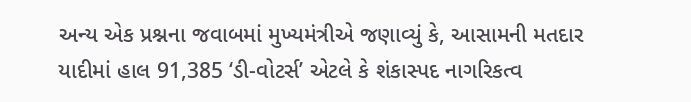અન્ય એક પ્રશ્નના જવાબમાં મુખ્યમંત્રીએ જણાવ્યું કે, આસામની મતદાર યાદીમાં હાલ 91,385 ‘ડી-વોટર્સ’ એટલે કે શંકાસ્પદ નાગરિકત્વ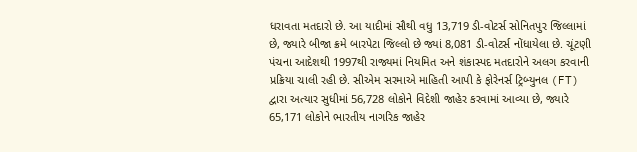ધરાવતા મતદારો છે. આ યાદીમાં સૌથી વધુ 13,719 ડી-વોટર્સ સોનિતપુર જિલ્લામાં છે, જ્યારે બીજા ક્રમે બારપેટા જિલ્લો છે જ્યાં 8,081 ડી-વોટર્સ નોંધાયેલા છે. ચૂંટણી પંચના આદેશથી 1997થી રાજ્યમાં નિયમિત અને શંકાસ્પદ મતદારોને અલગ કરવાની પ્રક્રિયા ચાલી રહી છે. સીએમ સરમાએ માહિતી આપી કે ફોરેનર્સ ટ્રિબ્યુનલ (FT) દ્વારા અત્યાર સુધીમાં 56,728 લોકોને વિદેશી જાહેર કરવામાં આવ્યા છે, જ્યારે 65,171 લોકોને ભારતીય નાગરિક જાહેર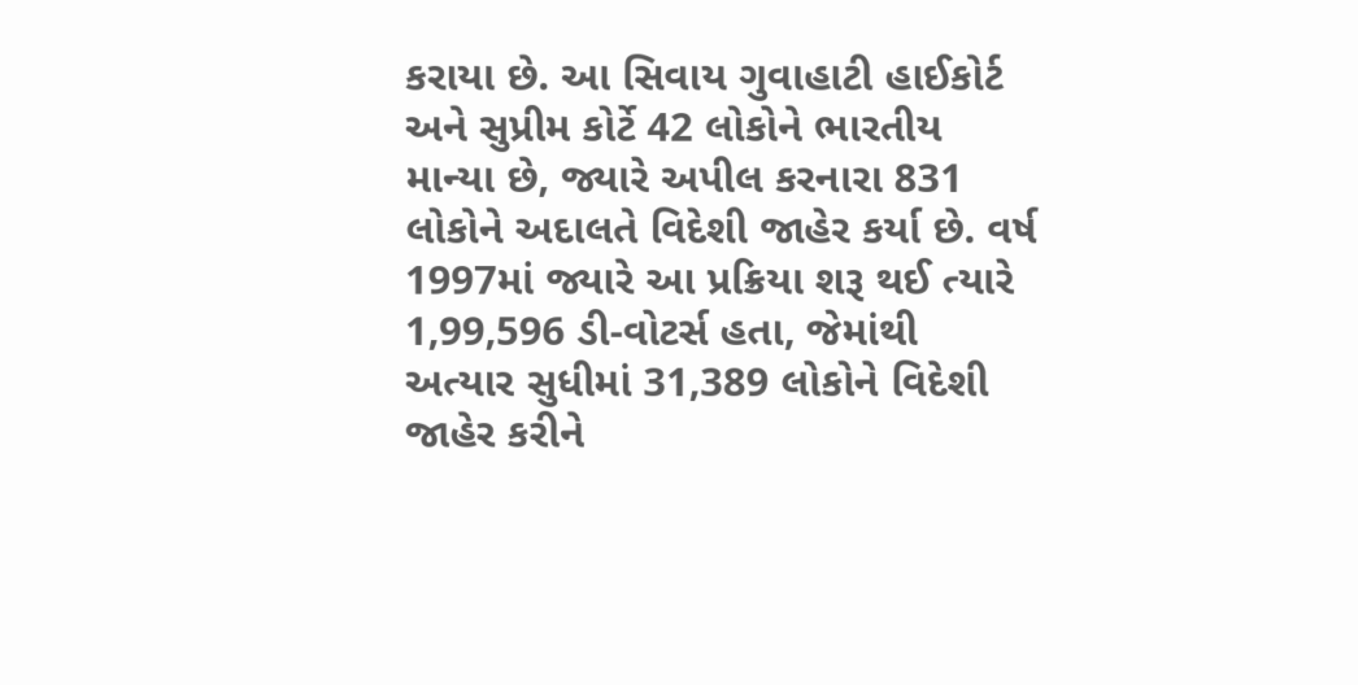કરાયા છે. આ સિવાય ગુવાહાટી હાઈકોર્ટ અને સુપ્રીમ કોર્ટે 42 લોકોને ભારતીય માન્યા છે, જ્યારે અપીલ કરનારા 831 લોકોને અદાલતે વિદેશી જાહેર કર્યા છે. વર્ષ 1997માં જ્યારે આ પ્રક્રિયા શરૂ થઈ ત્યારે 1,99,596 ડી-વોટર્સ હતા, જેમાંથી અત્યાર સુધીમાં 31,389 લોકોને વિદેશી જાહેર કરીને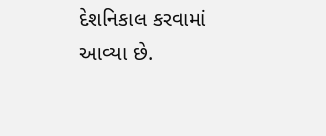દેશનિકાલ કરવામાં આવ્યા છે.